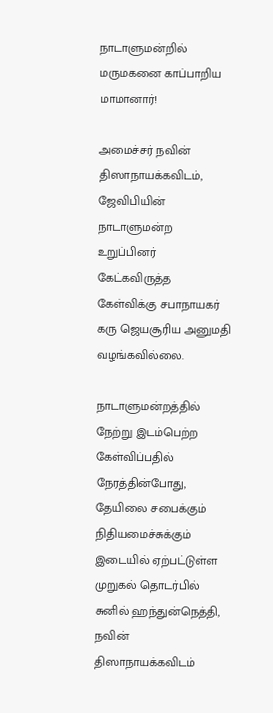நாடாளுமன்றில் மருமகனை காப்பாறிய மாமானார்!

அமைச்சர் நவின் திஸாநாயக்கவிடம், ஜேவிபியின் நாடாளுமன்ற உறுப்பினர் கேட்கவிருத்த கேள்விக்கு சபாநாயகர் கரு ஜெயசூரிய அனுமதி வழங்கவில்லை.

நாடாளுமன்றத்தில் நேற்று இடம்பெற்ற கேள்விப்பதில் நேரத்தின்போது, தேயிலை சபைக்கும் நிதியமைச்சுக்கும் இடையில் ஏற்பட்டுள்ள முறுகல் தொடர்பில் சுனில் ஹந்துன்நெத்தி, நவின் திஸாநாயக்கவிடம்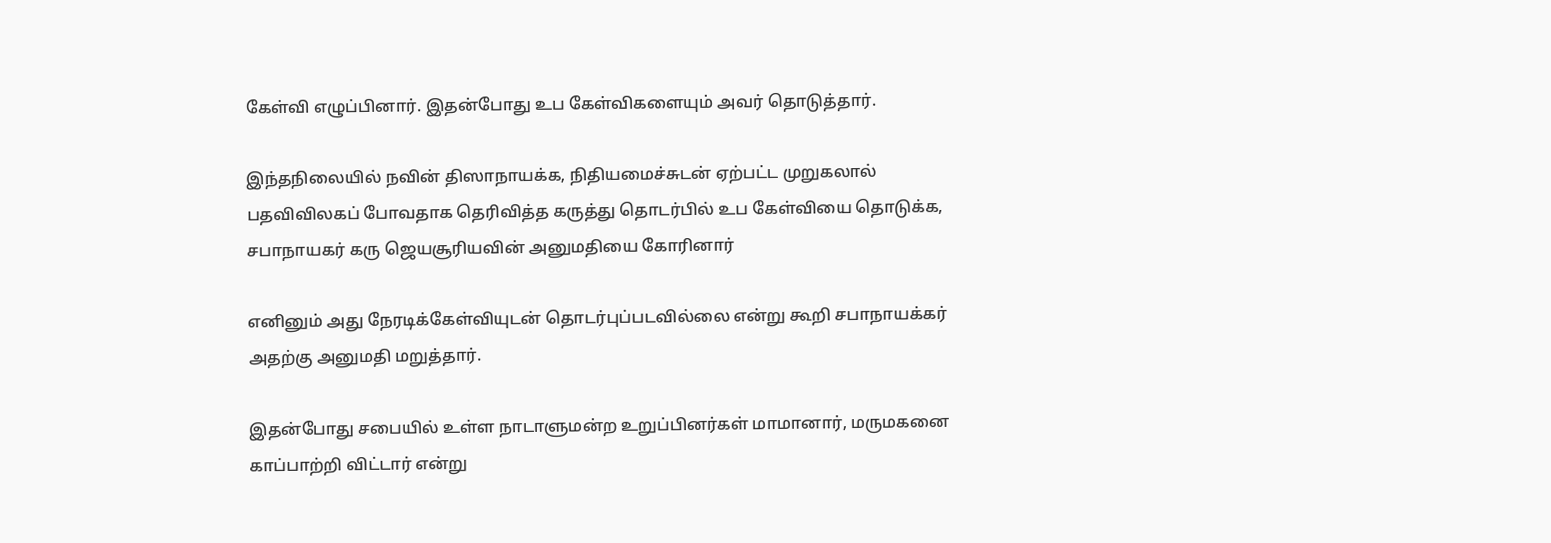கேள்வி எழுப்பினார். இதன்போது உப கேள்விகளையும் அவர் தொடுத்தார்.

இந்தநிலையில் நவின் திஸாநாயக்க, நிதியமைச்சுடன் ஏற்பட்ட முறுகலால் பதவிவிலகப் போவதாக தெரிவித்த கருத்து தொடர்பில் உப கேள்வியை தொடுக்க, சபாநாயகர் கரு ஜெயசூரியவின் அனுமதியை கோரினார்

எனினும் அது நேரடிக்கேள்வியுடன் தொடர்புப்படவில்லை என்று கூறி சபாநாயக்கர் அதற்கு அனுமதி மறுத்தார்.

இதன்போது சபையில் உள்ள நாடாளுமன்ற உறுப்பினர்கள் மாமானார், மருமகனை காப்பாற்றி விட்டார் என்று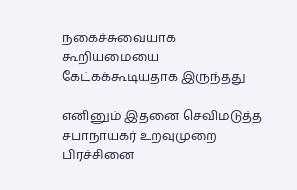நகைச்சுவையாக கூறியமையை கேட்கக்கூடியதாக இருந்தது

எனினும் இதனை செவிமடுத்த சபாநாயகர் உறவுமுறை பிரச்சினை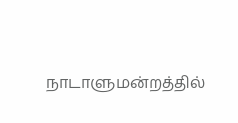நாடாளுமன்றத்தில்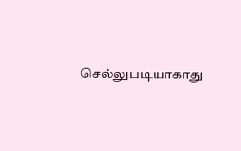செல்லுபடியாகாது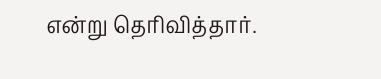என்று தெரிவித்தார்.